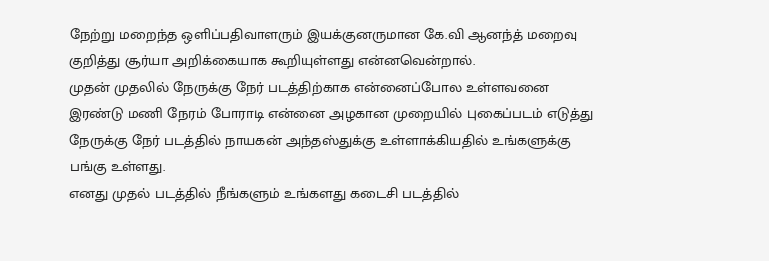நேற்று மறைந்த ஒளிப்பதிவாளரும் இயக்குனருமான கே.வி ஆனந்த் மறைவு குறித்து சூர்யா அறிக்கையாக கூறியுள்ளது என்னவென்றால்.
முதன் முதலில் நேருக்கு நேர் படத்திற்காக என்னைப்போல உள்ளவனை இரண்டு மணி நேரம் போராடி என்னை அழகான முறையில் புகைப்படம் எடுத்து நேருக்கு நேர் படத்தில் நாயகன் அந்தஸ்துக்கு உள்ளாக்கியதில் உங்களுக்கு பங்கு உள்ளது.
எனது முதல் படத்தில் நீங்களும் உங்களது கடைசி படத்தில்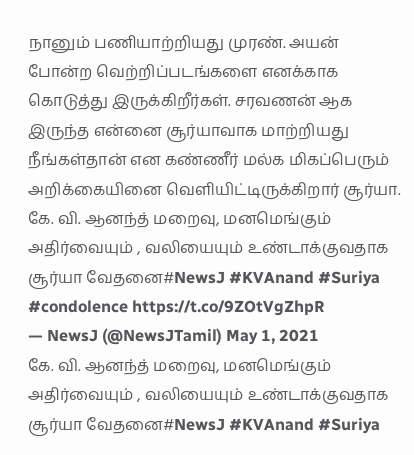நானும் பணியாற்றியது முரண். அயன் போன்ற வெற்றிப்படங்களை எனக்காக கொடுத்து இருக்கிறீர்கள். சரவணன் ஆக இருந்த என்னை சூர்யாவாக மாற்றியது நீங்கள்தான் என கண்ணீர் மல்க மிகப்பெரும் அறிக்கையினை வெளியிட்டிருக்கிறார் சூர்யா.
கே. வி. ஆனந்த் மறைவு, மனமெங்கும் அதிர்வையும் , வலியையும் உண்டாக்குவதாக சூர்யா வேதனை#NewsJ #KVAnand #Suriya #condolence https://t.co/9ZOtVgZhpR
— NewsJ (@NewsJTamil) May 1, 2021
கே. வி. ஆனந்த் மறைவு, மனமெங்கும் அதிர்வையும் , வலியையும் உண்டாக்குவதாக சூர்யா வேதனை#NewsJ #KVAnand #Suriya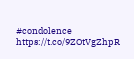#condolence https://t.co/9ZOtVgZhpR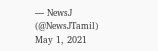— NewsJ (@NewsJTamil) May 1, 2021